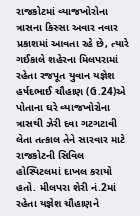રાજકોટમાં વ્યાજખોરોના ત્રાસના કિસ્સા અવાર નવાર પ્રકાશમાં આવતા રહે છે, ત્યારે ગઈકાલે શહેરના મિલપરામાં રહેતા રજપૂત યુવાન યજ્ઞેશ હર્ષદભાઈ ચૌહાણ (ઉ.24)એ પોતાના ઘરે વ્યાજખોરોના ત્રાસથી ઝેરી દવા ગટગટાવી લેતા તત્કાલ તેને સારવાર માટે રાજકોટની સિવિલ હોસ્પિટલમાં દાખલ કરાયો હતો. મીલપરા શેરી નં.2માં રહેતા યજ્ઞેશ ચૌહાણને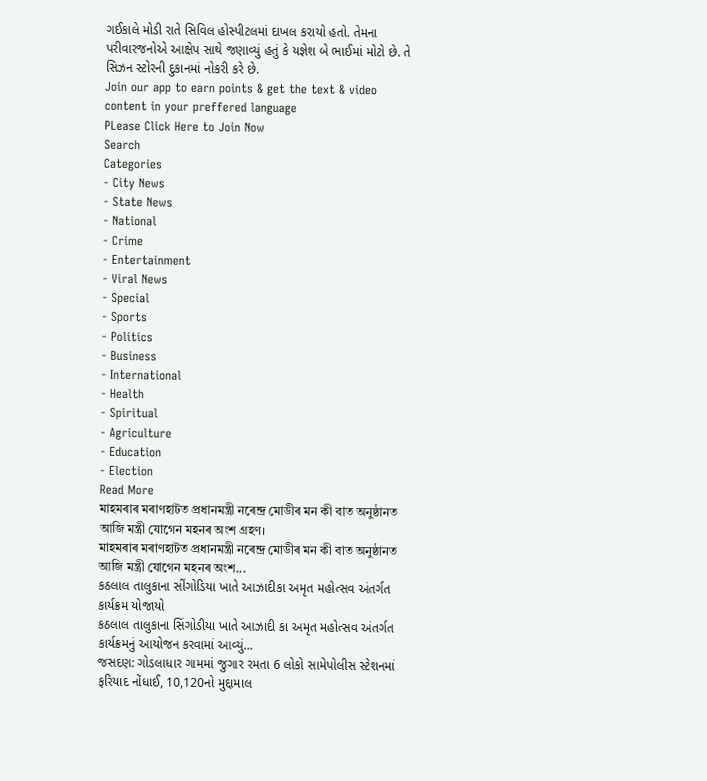ગઈકાલે મોડી રાતે સિવિલ હોસ્પીટલમાં દાખલ કરાયો હતો. તેમના પરીવારજનોએ આક્ષેપ સાથે જણાવ્યું હતું કે યજ્ઞેશ બે ભાઈમાં મોટો છે. તે સિઝન સ્ટોરની દુકાનમાં નોકરી કરે છે.
Join our app to earn points & get the text & video content in your preffered language
PLease Click Here to Join Now
Search
Categories
- City News
- State News
- National
- Crime
- Entertainment
- Viral News
- Special
- Sports
- Politics
- Business
- International
- Health
- Spiritual
- Agriculture
- Education
- Election
Read More
মাহমৰাৰ মৰাণহাটত প্ৰধানমন্ত্ৰী নৰেন্দ্ৰ মোডীৰ মন কী বাত অনুষ্ঠানত আজি মন্ত্ৰী যোগেন মহনৰ অংশ গ্ৰহণ।
মাহমৰাৰ মৰাণহাটত প্ৰধানমন্ত্ৰী নৰেন্দ্ৰ মোডীৰ মন কী বাত অনুষ্ঠানত আজি মন্ত্ৰী যোগেন মহনৰ অংশ...
કઠલાલ તાલુકાના સીંગોડિયા ખાતે આઝાદીકા અમૃત મહોત્સવ અંતર્ગત કાર્યક્રમ યોજાયો
કઠલાલ તાલુકાના સિંગોડીયા ખાતે આઝાદી કા અમૃત મહોત્સવ અંતર્ગત કાર્યક્રમનું આયોજન કરવામાં આવ્યું...
જસદણ: ગોડલાધાર ગામમાં જુગાર રમતા 6 લોકો સામેપોલીસ સ્ટેશનમાં ફરિયાદ નોંધાઈ, 10,120નો મુદ્દામાલ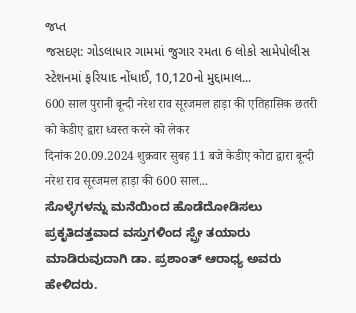જપ્ત
જસદણ: ગોડલાધાર ગામમાં જુગાર રમતા 6 લોકો સામેપોલીસ સ્ટેશનમાં ફરિયાદ નોંધાઈ, 10,120નો મુદ્દામાલ...
600 साल पुरानी बून्दी नरेश राव सूरजमल हाड़ा की एतिहासिक छतरी को केडीए द्वारा ध्वस्त करने को लेकर
दिनांक 20.09.2024 शुक्रवार सुबह 11 बजे केडीए कोटा द्वारा बून्दी नरेश राव सूरजमल हाड़ा की 600 साल...
ಸೊಳ್ಳೆಗಳನ್ನು ಮನೆಯಿಂದ ಹೊಡೆದೋಡಿಸಲು ಪ್ರಕೃತಿದತ್ತವಾದ ವಸ್ತುಗಳಿಂದ ಸ್ಪ್ರೇ ತಯಾರು ಮಾಡಿರುವುದಾಗಿ ಡಾ. ಪ್ರಶಾಂತ್ ಆರಾಧ್ಯ ಅವರು ಹೇಳಿದರು.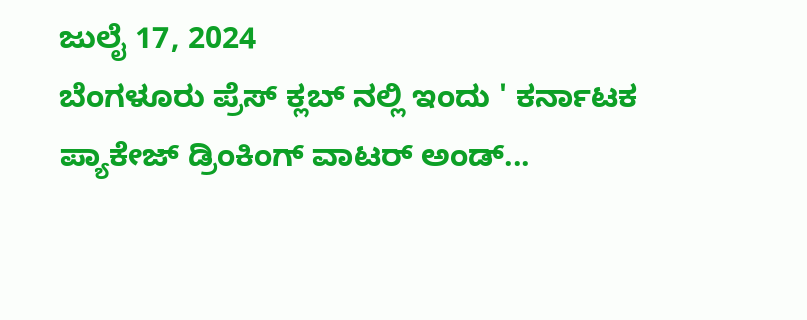ಜುಲೈ 17, 2024
ಬೆಂಗಳೂರು ಪ್ರೆಸ್ ಕ್ಲಬ್ ನಲ್ಲಿ ಇಂದು ' ಕರ್ನಾಟಕ ಪ್ಯಾಕೇಜ್ ಡ್ರಿಂಕಿಂಗ್ ವಾಟರ್ ಅಂಡ್...